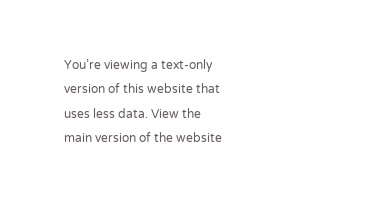You’re viewing a text-only version of this website that uses less data. View the main version of the website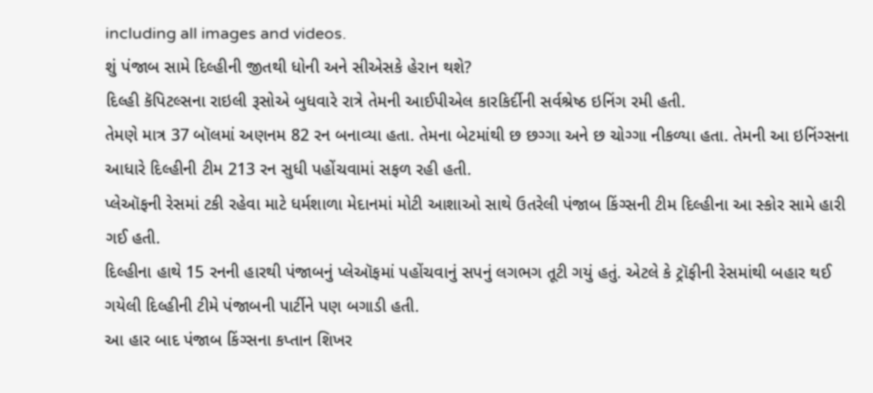including all images and videos.
શું પંજાબ સામે દિલ્હીની જીતથી ધોની અને સીએસકે હેરાન થશે?
દિલ્હી કૅપિટલ્સના રાઇલી રૂસોએ બુધવારે રાત્રે તેમની આઈપીએલ કારકિર્દીની સર્વશ્રેષ્ઠ ઇનિંગ રમી હતી.
તેમણે માત્ર 37 બૉલમાં અણનમ 82 રન બનાવ્યા હતા. તેમના બેટમાંથી છ છગ્ગા અને છ ચોગ્ગા નીકળ્યા હતા. તેમની આ ઇનિંગ્સના આધારે દિલ્હીની ટીમ 213 રન સુધી પહોંચવામાં સફળ રહી હતી.
પ્લેઑફની રેસમાં ટકી રહેવા માટે ધર્મશાળા મેદાનમાં મોટી આશાઓ સાથે ઉતરેલી પંજાબ કિંગ્સની ટીમ દિલ્હીના આ સ્કોર સામે હારી ગઈ હતી.
દિલ્હીના હાથે 15 રનની હારથી પંજાબનું પ્લેઑફમાં પહોંચવાનું સપનું લગભગ તૂટી ગયું હતું. એટલે કે ટ્રૉફીની રેસમાંથી બહાર થઈ ગયેલી દિલ્હીની ટીમે પંજાબની પાર્ટીને પણ બગાડી હતી.
આ હાર બાદ પંજાબ કિંગ્સના કપ્તાન શિખર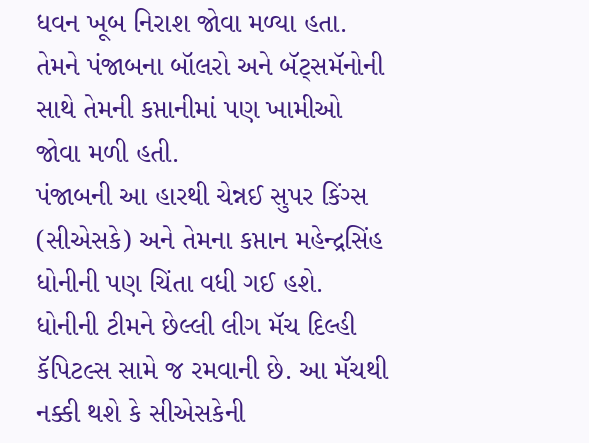ધવન ખૂબ નિરાશ જોવા મળ્યા હતા. તેમને પંજાબના બૉલરો અને બૅટ્સમૅનોની સાથે તેમની કપ્તાનીમાં પણ ખામીઓ જોવા મળી હતી.
પંજાબની આ હારથી ચેન્નઈ સુપર કિંગ્સ (સીએસકે) અને તેમના કપ્તાન મહેન્દ્રસિંહ ધોનીની પણ ચિંતા વધી ગઈ હશે.
ધોનીની ટીમને છેલ્લી લીગ મૅચ દિલ્હી કૅપિટલ્સ સામે જ રમવાની છે. આ મૅચથી નક્કી થશે કે સીએસકેની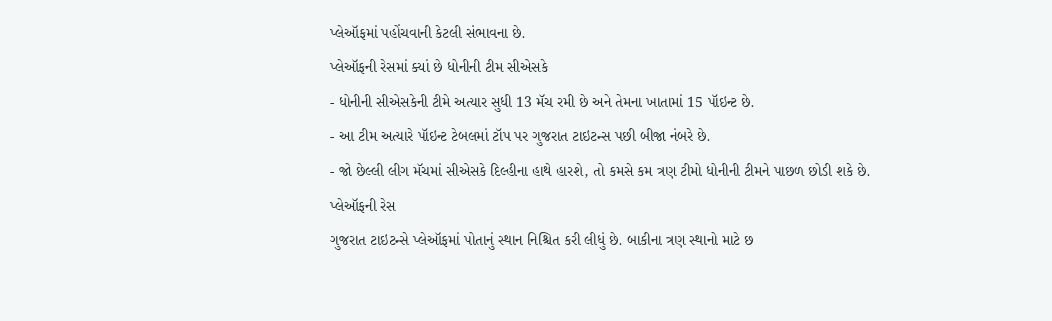પ્લેઑફમાં પહોંચવાની કેટલી સંભાવના છે.
પ્લેઑફની રેસમાં ક્યાં છે ધોનીની ટીમ સીએસકે
- ધોનીની સીએસકેની ટીમે અત્યાર સુધી 13 મૅચ રમી છે અને તેમના ખાતામાં 15 પૉઇન્ટ છે.
- આ ટીમ અત્યારે પૉઇન્ટ ટેબલમાં ટૉપ પર ગુજરાત ટાઇટન્સ પછી બીજા નંબરે છે.
- જો છેલ્લી લીગ મૅચમાં સીએસકે દિલ્હીના હાથે હારશે, તો કમસે કમ ત્રણ ટીમો ધોનીની ટીમને પાછળ છોડી શકે છે.
પ્લેઑફની રેસ
ગુજરાત ટાઇટન્સે પ્લેઑફમાં પોતાનું સ્થાન નિશ્ચિત કરી લીધું છે. બાકીના ત્રણ સ્થાનો માટે છ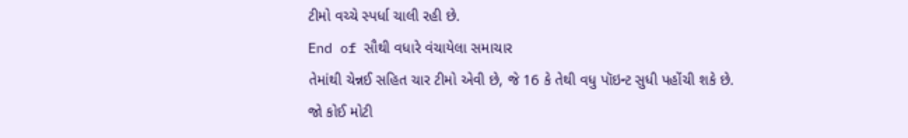ટીમો વચ્ચે સ્પર્ધા ચાલી રહી છે.
End of સૌથી વધારે વંચાયેલા સમાચાર
તેમાંથી ચેન્નઈ સહિત ચાર ટીમો એવી છે, જે 16 કે તેથી વધુ પૉઇન્ટ સુધી પહોંચી શકે છે.
જો કોઈ મોટી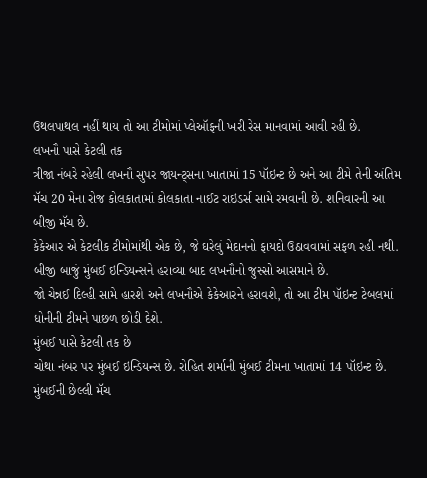ઉથલપાથલ નહીં થાય તો આ ટીમોમાં પ્લેઑફની ખરી રેસ માનવામાં આવી રહી છે.
લખનૌ પાસે કેટલી તક
ત્રીજા નંબરે રહેલી લખનૌ સુપર જાયન્ટ્સના ખાતામાં 15 પૉઇન્ટ છે અને આ ટીમે તેની અંતિમ મૅચ 20 મેના રોજ કોલકાતામાં કોલકાતા નાઈટ રાઇડર્સ સામે રમવાની છે. શનિવારની આ બીજી મૅચ છે.
કેકેઆર એ કેટલીક ટીમોમાંથી એક છે, જે ઘરેલું મેદાનનો ફાયદો ઉઠાવવામાં સફળ રહી નથી. બીજી બાજું મુંબઈ ઇન્ડિયન્સને હરાવ્યા બાદ લખનૌનો જુસ્સો આસમાને છે.
જો ચેન્નઈ દિલ્હી સામે હારશે અને લખનૌએ કેકેઆરને હરાવશે, તો આ ટીમ પૉઇન્ટ ટેબલમાં ધોનીની ટીમને પાછળ છોડી દેશે.
મુંબઈ પાસે કેટલી તક છે
ચોથા નંબર પર મુંબઈ ઇન્ડિયન્સ છે. રોહિત શર્માની મુંબઈ ટીમના ખાતામાં 14 પૉઇન્ટ છે. મુંબઈની છેલ્લી મૅચ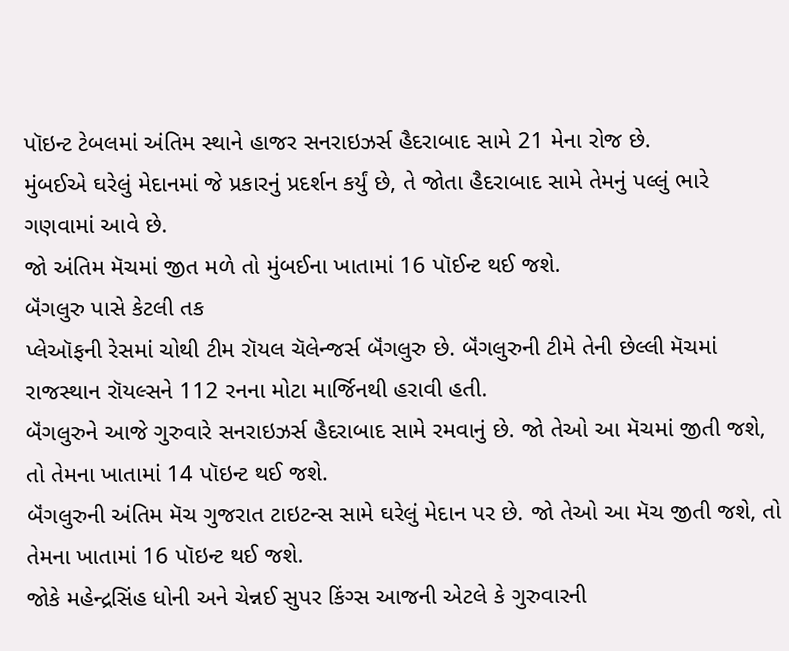પૉઇન્ટ ટેબલમાં અંતિમ સ્થાને હાજર સનરાઇઝર્સ હૈદરાબાદ સામે 21 મેના રોજ છે.
મુંબઈએ ઘરેલું મેદાનમાં જે પ્રકારનું પ્રદર્શન કર્યું છે, તે જોતા હૈદરાબાદ સામે તેમનું પલ્લું ભારે ગણવામાં આવે છે.
જો અંતિમ મૅચમાં જીત મળે તો મુંબઈના ખાતામાં 16 પૉઈન્ટ થઈ જશે.
બૅંગલુરુ પાસે કેટલી તક
પ્લેઑફની રેસમાં ચોથી ટીમ રૉયલ ચૅલેન્જર્સ બૅંગલુરુ છે. બૅંગલુરુની ટીમે તેની છેલ્લી મૅચમાં રાજસ્થાન રૉયલ્સને 112 રનના મોટા માર્જિનથી હરાવી હતી.
બૅંગલુરુને આજે ગુરુવારે સનરાઇઝર્સ હૈદરાબાદ સામે રમવાનું છે. જો તેઓ આ મૅચમાં જીતી જશે, તો તેમના ખાતામાં 14 પૉઇન્ટ થઈ જશે.
બૅંગલુરુની અંતિમ મૅચ ગુજરાત ટાઇટન્સ સામે ઘરેલું મેદાન પર છે. જો તેઓ આ મૅચ જીતી જશે, તો તેમના ખાતામાં 16 પૉઇન્ટ થઈ જશે.
જોકે મહેન્દ્રસિંહ ધોની અને ચેન્નઈ સુપર કિંગ્સ આજની એટલે કે ગુરુવારની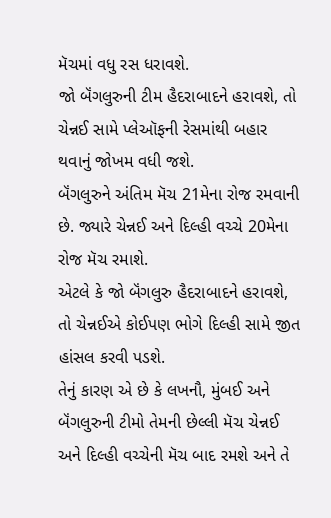મૅચમાં વધુ રસ ધરાવશે.
જો બૅંગલુરુની ટીમ હૈદરાબાદને હરાવશે, તો ચેન્નઈ સામે પ્લેઑફની રેસમાંથી બહાર થવાનું જોખમ વધી જશે.
બૅંગલુરુને અંતિમ મૅચ 21મેના રોજ રમવાની છે. જ્યારે ચેન્નઈ અને દિલ્હી વચ્ચે 20મેના રોજ મૅચ રમાશે.
એટલે કે જો બૅંગલુરુ હૈદરાબાદને હરાવશે, તો ચેન્નઈએ કોઈપણ ભોગે દિલ્હી સામે જીત હાંસલ કરવી પડશે.
તેનું કારણ એ છે કે લખનૌ, મુંબઈ અને બૅંગલુરુની ટીમો તેમની છેલ્લી મૅચ ચેન્નઈ અને દિલ્હી વચ્ચેની મૅચ બાદ રમશે અને તે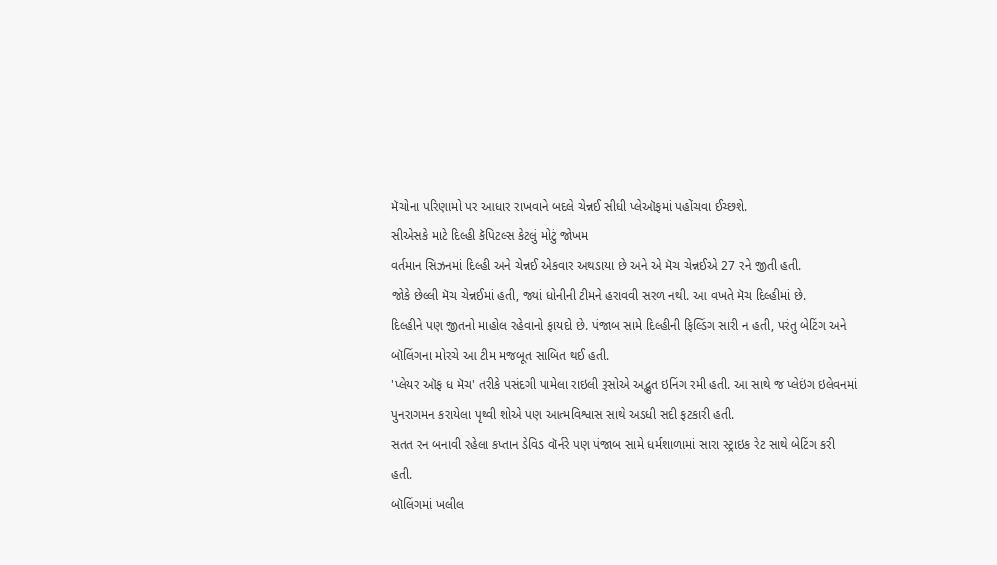મૅચોના પરિણામો પર આધાર રાખવાને બદલે ચેન્નઈ સીધી પ્લેઑફમાં પહોંચવા ઈચ્છશે.
સીએસકે માટે દિલ્હી કૅપિટલ્સ કેટલું મોટું જોખમ
વર્તમાન સિઝનમાં દિલ્હી અને ચેન્નઈ એકવાર અથડાયા છે અને એ મૅચ ચેન્નઈએ 27 રને જીતી હતી.
જોકે છેલ્લી મૅચ ચેન્નઈમાં હતી, જ્યાં ધોનીની ટીમને હરાવવી સરળ નથી. આ વખતે મૅચ દિલ્હીમાં છે.
દિલ્હીને પણ જીતનો માહોલ રહેવાનો ફાયદો છે. પંજાબ સામે દિલ્હીની ફિલ્ડિંગ સારી ન હતી, પરંતુ બેટિંગ અને બૉલિંગના મોરચે આ ટીમ મજબૂત સાબિત થઈ હતી.
'પ્લેયર ઑફ ધ મૅચ' તરીકે પસંદગી પામેલા રાઇલી રૂસોએ અદ્ભુત ઇનિંગ રમી હતી. આ સાથે જ પ્લેઇંગ ઇલેવનમાં પુનરાગમન કરાયેલા પૃથ્વી શોએ પણ આત્મવિશ્વાસ સાથે અડધી સદી ફટકારી હતી.
સતત રન બનાવી રહેલા કપ્તાન ડેવિડ વૉર્નરે પણ પંજાબ સામે ધર્મશાળામાં સારા સ્ટ્રાઇક રેટ સાથે બેટિંગ કરી હતી.
બૉલિંગમાં ખલીલ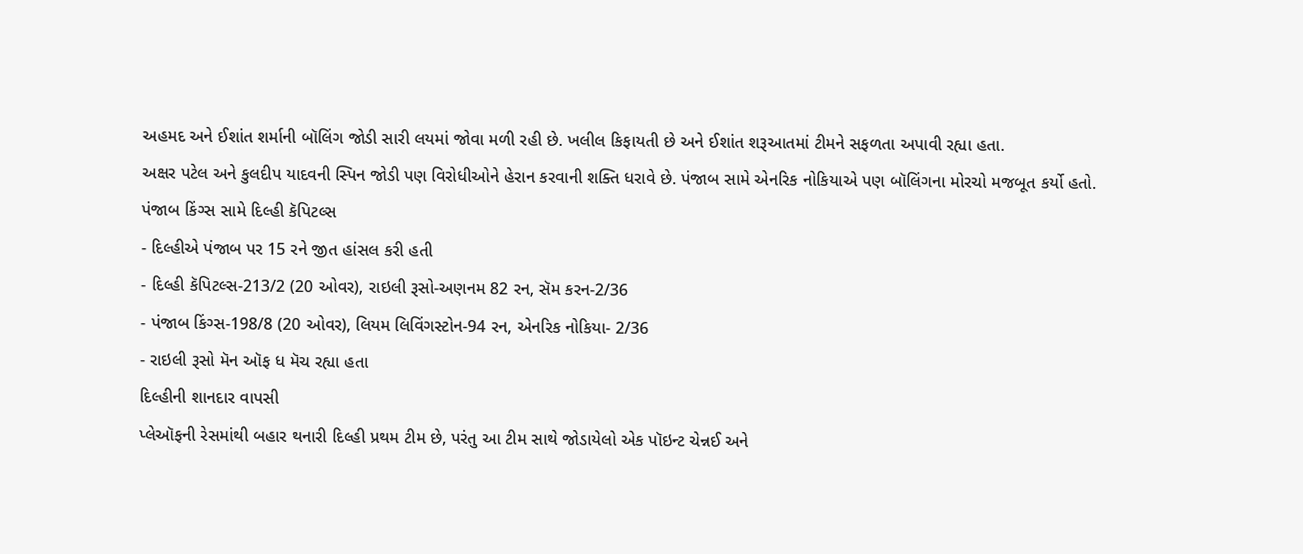અહમદ અને ઈશાંત શર્માની બૉલિંગ જોડી સારી લયમાં જોવા મળી રહી છે. ખલીલ કિફાયતી છે અને ઈશાંત શરૂઆતમાં ટીમને સફળતા અપાવી રહ્યા હતા.
અક્ષર પટેલ અને કુલદીપ યાદવની સ્પિન જોડી પણ વિરોધીઓને હેરાન કરવાની શક્તિ ધરાવે છે. પંજાબ સામે એનરિક નોકિયાએ પણ બૉલિંગના મોરચો મજબૂત કર્યો હતો.
પંજાબ કિંગ્સ સામે દિલ્હી કૅપિટલ્સ
- દિલ્હીએ પંજાબ પર 15 રને જીત હાંસલ કરી હતી
- દિલ્હી કૅપિટલ્સ-213/2 (20 ઓવર), રાઇલી રૂસો-અણનમ 82 રન, સૅમ કરન-2/36
- પંજાબ કિંગ્સ-198/8 (20 ઓવર), લિયમ લિવિંગસ્ટોન-94 રન, એનરિક નોકિયા- 2/36
- રાઇલી રૂસો મૅન ઑફ ધ મૅચ રહ્યા હતા
દિલ્હીની શાનદાર વાપસી
પ્લેઑફની રેસમાંથી બહાર થનારી દિલ્હી પ્રથમ ટીમ છે, પરંતુ આ ટીમ સાથે જોડાયેલો એક પૉઇન્ટ ચેન્નઈ અને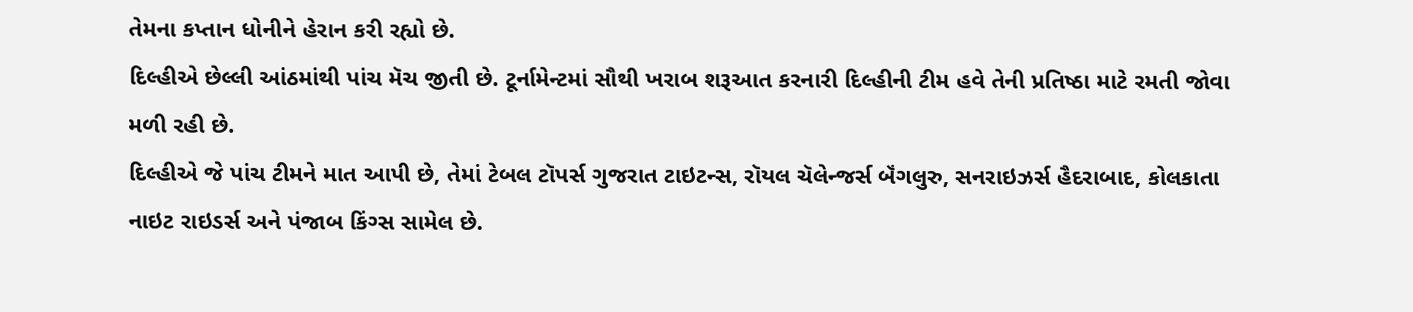તેમના કપ્તાન ધોનીને હેરાન કરી રહ્યો છે.
દિલ્હીએ છેલ્લી આંઠમાંથી પાંચ મૅચ જીતી છે. ટૂર્નામેન્ટમાં સૌથી ખરાબ શરૂઆત કરનારી દિલ્હીની ટીમ હવે તેની પ્રતિષ્ઠા માટે રમતી જોવા મળી રહી છે.
દિલ્હીએ જે પાંચ ટીમને માત આપી છે, તેમાં ટેબલ ટૉપર્સ ગુજરાત ટાઇટન્સ, રૉયલ ચૅલેન્જર્સ બૅંગલુરુ, સનરાઇઝર્સ હૈદરાબાદ, કોલકાતા નાઇટ રાઇડર્સ અને પંજાબ કિંગ્સ સામેલ છે.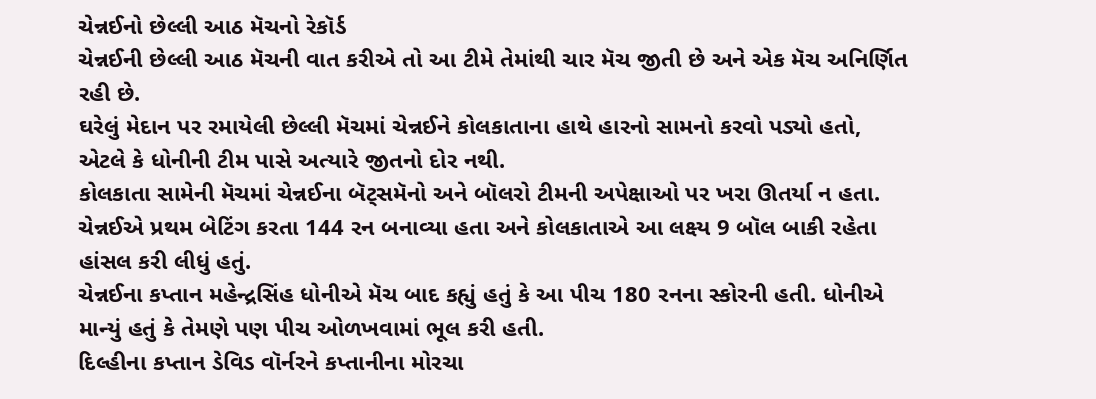ચેન્નઈનો છેલ્લી આઠ મૅચનો રેકૉર્ડ
ચેન્નઈની છેલ્લી આઠ મૅચની વાત કરીએ તો આ ટીમે તેમાંથી ચાર મૅચ જીતી છે અને એક મૅચ અનિર્ણિત રહી છે.
ઘરેલું મેદાન પર રમાયેલી છેલ્લી મૅચમાં ચેન્નઈને કોલકાતાના હાથે હારનો સામનો કરવો પડ્યો હતો, એટલે કે ધોનીની ટીમ પાસે અત્યારે જીતનો દોર નથી.
કોલકાતા સામેની મૅચમાં ચેન્નઈના બૅટ્સમૅનો અને બૉલરો ટીમની અપેક્ષાઓ પર ખરા ઊતર્યા ન હતા.
ચેન્નઈએ પ્રથમ બેટિંગ કરતા 144 રન બનાવ્યા હતા અને કોલકાતાએ આ લક્ષ્ય 9 બૉલ બાકી રહેતા હાંસલ કરી લીધું હતું.
ચેન્નઈના કપ્તાન મહેન્દ્રસિંહ ધોનીએ મૅચ બાદ કહ્યું હતું કે આ પીચ 180 રનના સ્કોરની હતી. ધોનીએ માન્યું હતું કે તેમણે પણ પીચ ઓળખવામાં ભૂલ કરી હતી.
દિલ્હીના કપ્તાન ડેવિડ વૉર્નરને કપ્તાનીના મોરચા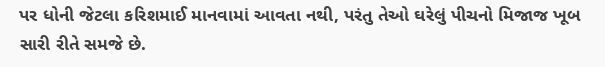પર ધોની જેટલા કરિશમાઈ માનવામાં આવતા નથી, પરંતુ તેઓ ઘરેલું પીચનો મિજાજ ખૂબ સારી રીતે સમજે છે.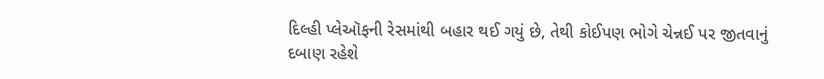દિલ્હી પ્લેઑફની રેસમાંથી બહાર થઈ ગયું છે, તેથી કોઈપણ ભોગે ચેન્નઈ પર જીતવાનું દબાણ રહેશે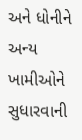અને ધોનીને અન્ય ખામીઓને સુધારવાની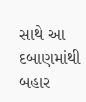સાથે આ દબાણમાંથી બહાર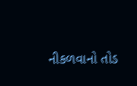નીકળવાનો તોડ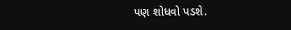પણ શોધવો પડશે.